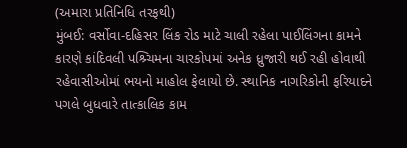(અમારા પ્રતિનિધિ તરફથી)
મુંબઈ: વર્સોવા-દહિસર લિંક રોડ માટે ચાલી રહેલા પાઈલિંગના કામને કારણે કાંદિવલી પશ્ર્ચિમના ચારકોપમાં અનેક ધ્રુજારી થઈ રહી હોવાથી રહેવાસીઓમાં ભયનો માહોલ ફેલાયો છે. સ્થાનિક નાગરિકોની ફરિયાદને પગલે બુધવારે તાત્કાલિક કામ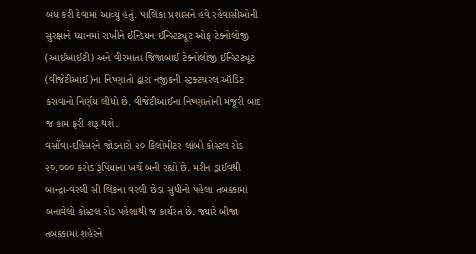બંધ કરી દેવામાં આવ્યું હતું. પાલિકા પ્રશાસને હવે રહેવાસીઓની સુરક્ષાને ધ્યાનમાં રાખીને ઈન્ડિયન ઈન્સ્ટિટ્યૂટ ઓફ ટેક્નોલોજી (આઈઆઈટી) અને વીરમાતા જિજાબાઈ ટેક્નોલોજી ઈન્સ્ટિટ્યૂટ (વીજેટીઆઈ)ના નિષ્ણાતો દ્વારા નજીકની સ્ટ્રક્ટચરલ ઑડિટ કરાવાનો નિર્ણય લીધો છે. વીજેટીઆઈના નિષ્ણાતોની મંજૂરી બાદ જ કામ ફરી શરૂ થશે.
વર્સોવા-દહિસરને જોડનારો ૨૦ કિલોમીટર લાંબો કોસ્ટલ રોડ ૨૦,૦૦૦ કરોડ રૂપિયાના ખર્ચે બની રહ્યો છે. મરીન ડ્રાઈવથી બાન્દ્રા-વરલી સી લિંકના વરલી છેડા સુધીનો પહેલા તબક્કામાં બનાવેલો કોસ્ટલ રોડ પહેલાથી જ કાર્યરત છે. જ્યારે બીજા તબક્કામાં શહેરને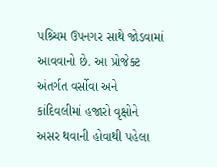પશ્ર્ચિમ ઉપનગર સાથે જોડવામાં આવવાનો છે. આ પ્રોજેક્ટ અંતર્ગત વર્સોવા અને કાંદિવલીમાં હજારો વૃક્ષોને અસર થવાની હોવાથી પહેલા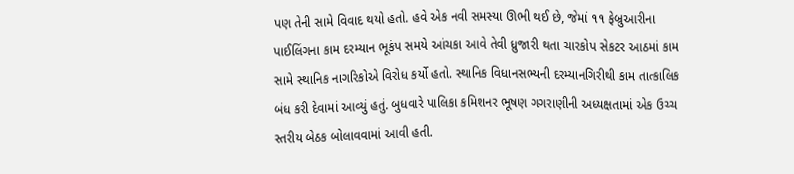પણ તેની સામે વિવાદ થયો હતો. હવે એક નવી સમસ્યા ઊભી થઈ છે, જેમાં ૧૧ ફેબ્રુઆરીના પાઈલિંગના કામ દરમ્યાન ભૂકંપ સમયે આંચકા આવે તેવી ધ્રુજારી થતા ચારકોપ સેકટર આઠમાં કામ સામે સ્થાનિક નાગરિકોએ વિરોધ કર્યો હતો. સ્થાનિક વિધાનસભ્યની દરમ્યાનગિરીથી કામ તાત્કાલિક બંધ કરી દેવામાં આવ્યું હતું. બુધવારે પાલિકા કમિશનર ભૂષણ ગગરાણીની અધ્યક્ષતામાં એક ઉચ્ચ સ્તરીય બેઠક બોલાવવામાં આવી હતી.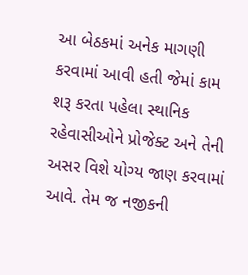આ બેઠકમાં અનેક માગણી કરવામાં આવી હતી જેમાં કામ શરૂ કરતા પહેલા સ્થાનિક રહેવાસીઓને પ્રોજેક્ટ અને તેની અસર વિશે યોગ્ય જાણ કરવામાં આવે. તેમ જ નજીકની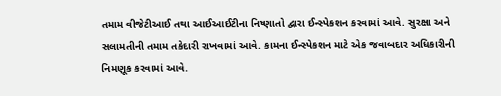તમામ વીજેટીઆઈ તથા આઈઆઈટીના નિષ્ણાતો દ્વારા ઈન્સ્પેકશન કરવામાં આવે. સુરક્ષા અને સલામતીની તમામ તકેદારી રાખવામાં આવે. કામના ઈન્સ્પેકશન માટે એક જવાબદાર અધિકારીની નિમણૂક કરવામાં આવે.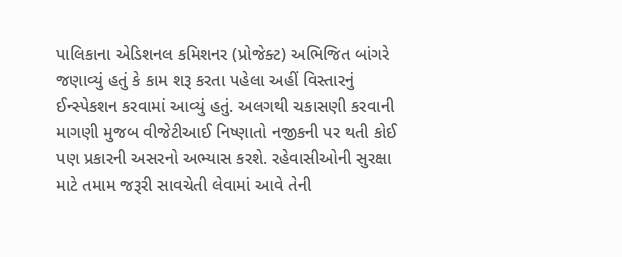પાલિકાના એડિશનલ કમિશનર (પ્રોજેક્ટ) અભિજિત બાંગરે જણાવ્યું હતું કે કામ શરૂ કરતા પહેલા અહીં વિસ્તારનું ઈન્સ્પેકશન કરવામાં આવ્યું હતું. અલગથી ચકાસણી કરવાની માગણી મુજબ વીજેટીઆઈ નિષ્ણાતો નજીકની પર થતી કોઈ પણ પ્રકારની અસરનો અભ્યાસ કરશે. રહેવાસીઓની સુરક્ષા માટે તમામ જરૂરી સાવચેતી લેવામાં આવે તેની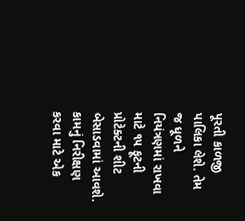પૂરતી કાળજી પાલિકા લેશે. તેમ જ ધૂળને નિયંત્રણમાં રાખવા માટે ૧૫ ફૂટની પ્રોટેક્ટની શીટ બેસાડવામાં આવશે. કામનું નિરીક્ષણ કરવા માટે એક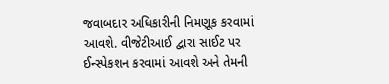જવાબદાર અધિકારીની નિમણૂક કરવામાં આવશે. વીજેટીઆઈ દ્વારા સાઈટ પર ઈન્સ્પેકશન કરવામાં આવશે અને તેમની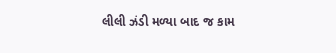લીલી ઝંડી મળ્યા બાદ જ કામ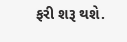ફરી શરૂ થશે.